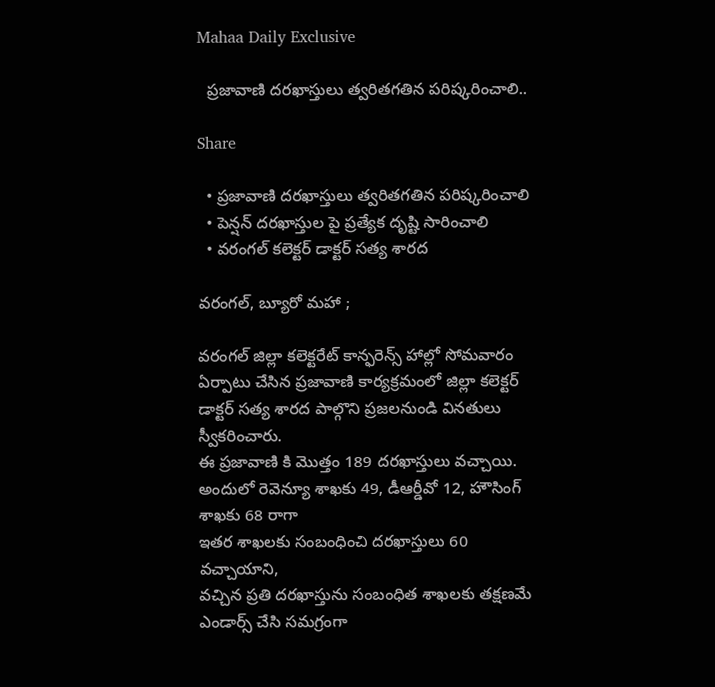Mahaa Daily Exclusive

  ప్రజావాణి దరఖాస్తులు త్వరితగతిన పరిష్కరించాలి..

Share

  • ప్రజావాణి దరఖాస్తులు త్వరితగతిన పరిష్కరించాలి
  • పెన్షన్ దరఖాస్తుల పై ప్రత్యేక దృష్టి సారించాలి
  • వరంగల్ కలెక్టర్ డాక్టర్ సత్య శారద

వరంగల్, బ్యూరో మహా ;

వరంగల్ జిల్లా కలెక్టరేట్ కాన్ఫరెన్స్ హాల్లో సోమవారం ఏర్పాటు చేసిన ప్రజావాణి కార్యక్రమంలో జిల్లా కలెక్టర్ డాక్టర్ సత్య శారద పాల్గొని ప్రజలనుండి వినతులు స్వీకరించారు.
ఈ ప్రజావాణి కి మొత్తం 189 దరఖాస్తులు వచ్చాయి. అందులో రెవెన్యూ శాఖకు 49, డీఆర్డీవో 12, హౌసింగ్ శాఖకు 68 రాగా
ఇతర శాఖలకు సంబంధించి దరఖాస్తులు 60 వచ్చాయాని,
వచ్చిన ప్రతి దరఖాస్తును సంబంధిత శాఖలకు తక్షణమే ఎండార్స్ చేసి సమగ్రంగా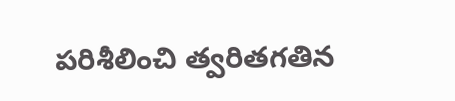పరిశీలించి త్వరితగతిన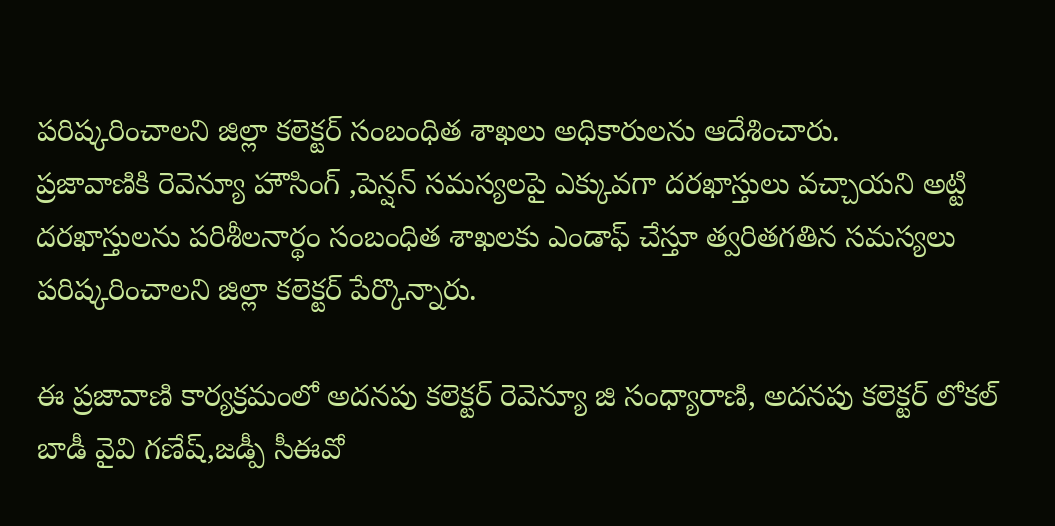పరిష్కరించాలని జిల్లా కలెక్టర్ సంబంధిత శాఖలు అధికారులను ఆదేశించారు.
ప్రజావాణికి రెవెన్యూ హౌసింగ్ ,పెన్షన్ సమస్యలపై ఎక్కువగా దరఖాస్తులు వచ్చాయని అట్టి దరఖాస్తులను పరిశీలనార్థం సంబంధిత శాఖలకు ఎండాఫ్ చేస్తూ త్వరితగతిన సమస్యలు పరిష్కరించాలని జిల్లా కలెక్టర్ పేర్కొన్నారు.

ఈ ప్రజావాణి కార్యక్రమంలో అదనపు కలెక్టర్ రెవెన్యూ జి సంధ్యారాణి, అదనపు కలెక్టర్ లోకల్ బాడీ వైవి గణేష్,జడ్పీ సీఈవో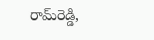రామ్‌రెడ్డి,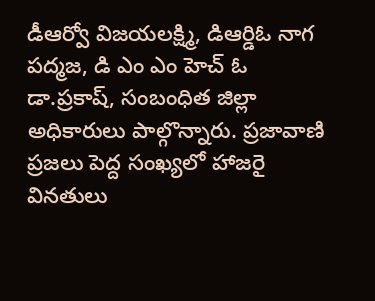డీఆర్వో విజయలక్ష్మి, డిఆర్డిఓ నాగ పద్మజ, డి ఎం ఎం హెచ్ ఓ డా.ప్రకాష్, సంబంధిత జిల్లా అధికారులు పాల్గొన్నారు. ప్రజావాణి ప్రజలు పెద్ద సంఖ్యలో హాజరై వినతులు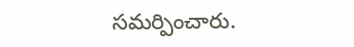సమర్పించారు.